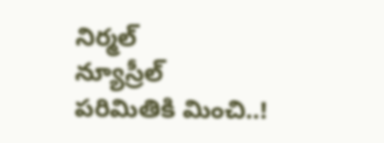నిర్మల్
న్యూస్రీల్
పరిమితికి మించి..!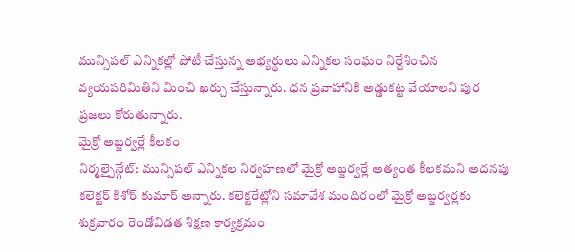మున్సిపల్ ఎన్నికల్లో పోటీ చేస్తున్న అభ్యర్థులు ఎన్నికల సంఘం నిర్దేశించిన వ్యయపరిమితిని మించి ఖర్చు చేస్తున్నారు. ధన ప్రవాహానికి అడ్డుకట్ట వేయాలని పుర ప్రజలు కోరుతున్నారు.
మైక్రో అబ్జర్వర్లే కీలకం
నిర్మల్చైన్గేట్: మున్సిపల్ ఎన్నికల నిర్వహణలో మైక్రో అబ్జర్వర్లే అత్యంత కీలకమని అదనపు కలెక్టర్ కిశోర్ కుమార్ అన్నారు. కలెక్టరేట్లోని సమావేశ మందిరంలో మైక్రో అబ్జర్వర్లకు శుక్రవారం రెండోవిడత శిక్షణ కార్యక్రమం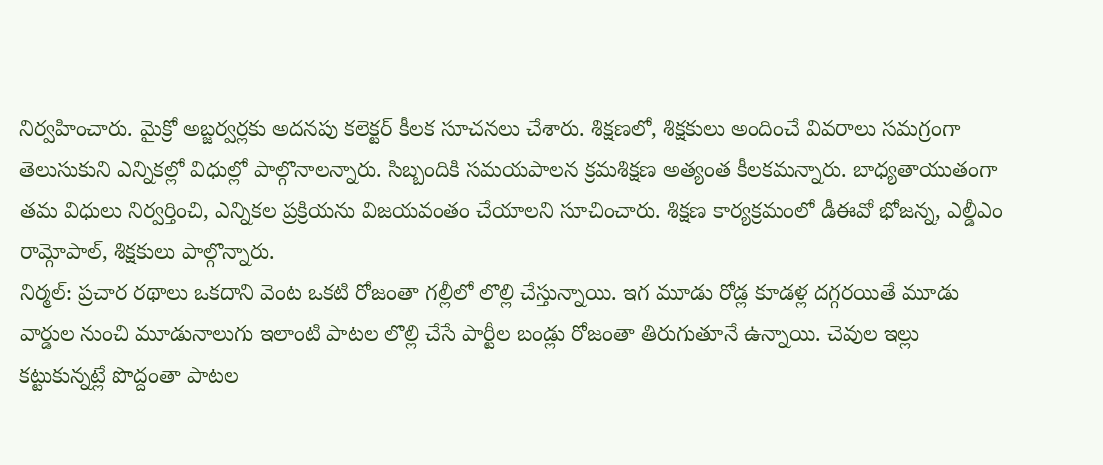నిర్వహించారు. మైక్రో అబ్జర్వర్లకు అదనపు కలెక్టర్ కీలక సూచనలు చేశారు. శిక్షణలో, శిక్షకులు అందించే వివరాలు సమగ్రంగా తెలుసుకుని ఎన్నికల్లో విధుల్లో పాల్గొనాలన్నారు. సిబ్బందికి సమయపాలన క్రమశిక్షణ అత్యంత కీలకమన్నారు. బాధ్యతాయుతంగా తమ విధులు నిర్వర్తించి, ఎన్నికల ప్రక్రియను విజయవంతం చేయాలని సూచించారు. శిక్షణ కార్యక్రమంలో డీఈవో భోజన్న, ఎల్డీఎం రామ్గోపాల్, శిక్షకులు పాల్గొన్నారు.
నిర్మల్: ప్రచార రథాలు ఒకదాని వెంట ఒకటి రోజంతా గల్లీలో లొల్లి చేస్తున్నాయి. ఇగ మూడు రోడ్ల కూడళ్ల దగ్గరయితే మూడు వార్డుల నుంచి మూడునాలుగు ఇలాంటి పాటల లొల్లి చేసే పార్టీల బండ్లు రోజంతా తిరుగుతూనే ఉన్నాయి. చెవుల ఇల్లు కట్టుకున్నట్లే పొద్దంతా పాటల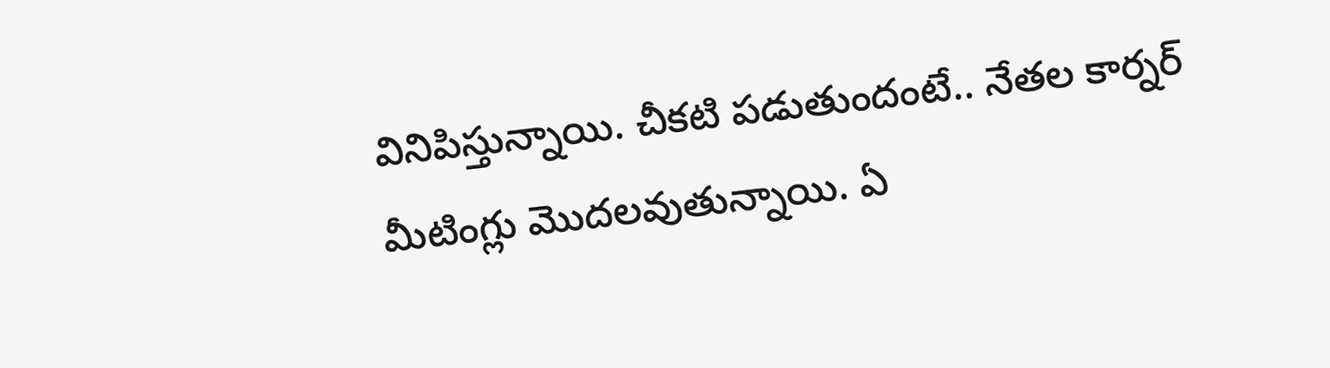వినిపిస్తున్నాయి. చీకటి పడుతుందంటే.. నేతల కార్నర్ మీటింగ్లు మొదలవుతున్నాయి. ఏ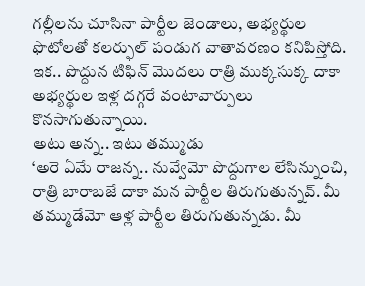గల్లీలను చూసినా పార్టీల జెండాలు, అభ్యర్థుల ఫొటోలతో కలర్ఫుల్ పండుగ వాతావరణం కనిపిస్తోది. ఇక.. పొద్దున టిఫిన్ మొదలు రాత్రి ముక్కసుక్క దాకా అభ్యర్థుల ఇళ్ల దగ్గరే వంటావార్పులు కొనసాగుతున్నాయి.
అటు అన్న.. ఇటు తమ్ముడు
‘అరె ఏమే రాజన్న.. నువ్వేమో పొద్దుగాల లేసిన్నుంచి, రాత్రి బారాబజే దాకా మన పార్టీల తిరుగుతున్నవ్. మీ తమ్ముడేమో ఆళ్ల పార్టీల తిరుగుతున్నడు. మీ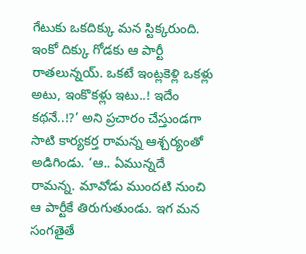గేటుకు ఒకదిక్కు మన స్టిక్కరుంది. ఇంకో దిక్కు గోడకు ఆ పార్టీ రాతలున్నయ్. ఒకటే ఇంట్లకెళ్లి ఒకళ్లు అటు, ఇంకొకళ్లు ఇటు..! ఇదేం కథనే..!?’ అని ప్రచారం చేస్తుండగా సాటి కార్యకర్త రామన్న ఆశ్చర్యంతో అడిగిండు. ‘ఆ.. ఏమున్నదే రామన్న. మావోడు ముందటి నుంచి ఆ పార్టీకే తిరుగుతుండు. ఇగ మన సంగతైతే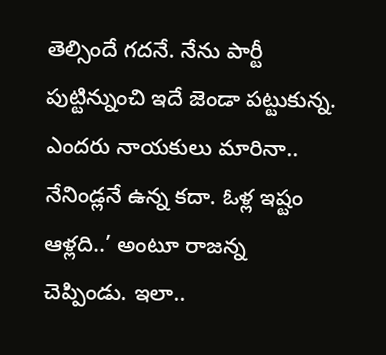తెల్సిందే గదనే. నేను పార్టీ పుట్టిన్నుంచి ఇదే జెండా పట్టుకున్న. ఎందరు నాయకులు మారినా.. నేనిండ్లనే ఉన్న కదా. ఓళ్ల ఇష్టం ఆళ్లది..’ అంటూ రాజన్న చెప్పిండు. ఇలా..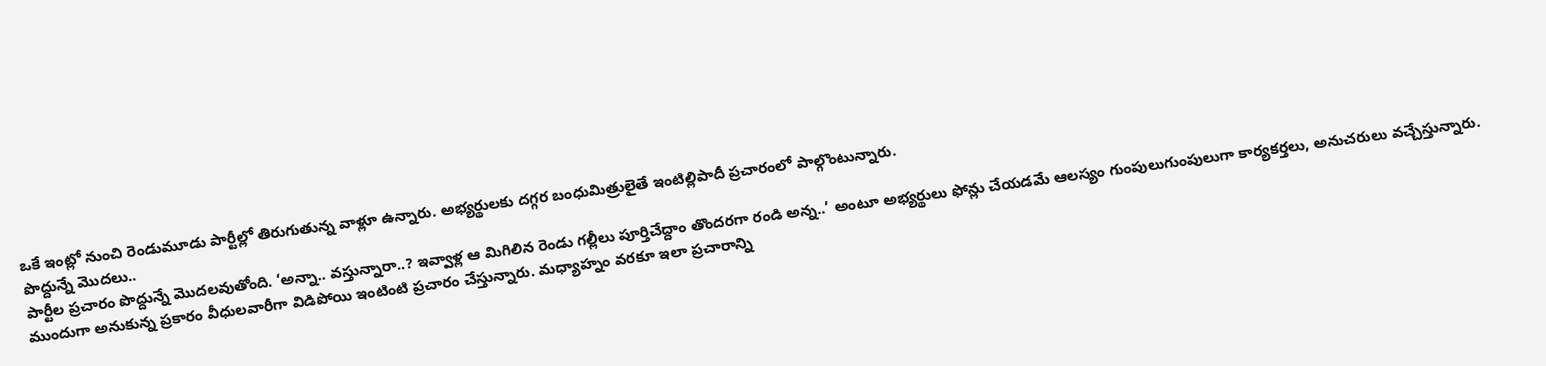ఒకే ఇంట్లో నుంచి రెండుమూడు పార్టీల్లో తిరుగుతున్న వాళ్లూ ఉన్నారు. అభ్యర్థులకు దగ్గర బంధుమిత్రులైతే ఇంటిల్లిపాదీ ప్రచారంలో పాల్గొంటున్నారు.
పొద్దున్నే మొదలు..
పార్టీల ప్రచారం పొద్దున్నే మొదలవుతోంది. ‘అన్నా.. వస్తున్నారా..? ఇవ్వాళ్ల ఆ మిగిలిన రెండు గల్లీలు పూర్తిచేద్దాం తొందరగా రండి అన్న..’ అంటూ అభ్యర్థులు ఫోన్లు చేయడమే ఆలస్యం గుంపులుగుంపులుగా కార్యకర్తలు, అనుచరులు వచ్చేస్తున్నారు. ముందుగా అనుకున్న ప్రకారం వీధులవారీగా విడిపోయి ఇంటింటి ప్రచారం చేస్తున్నారు. మధ్యాహ్నం వరకూ ఇలా ప్రచారాన్ని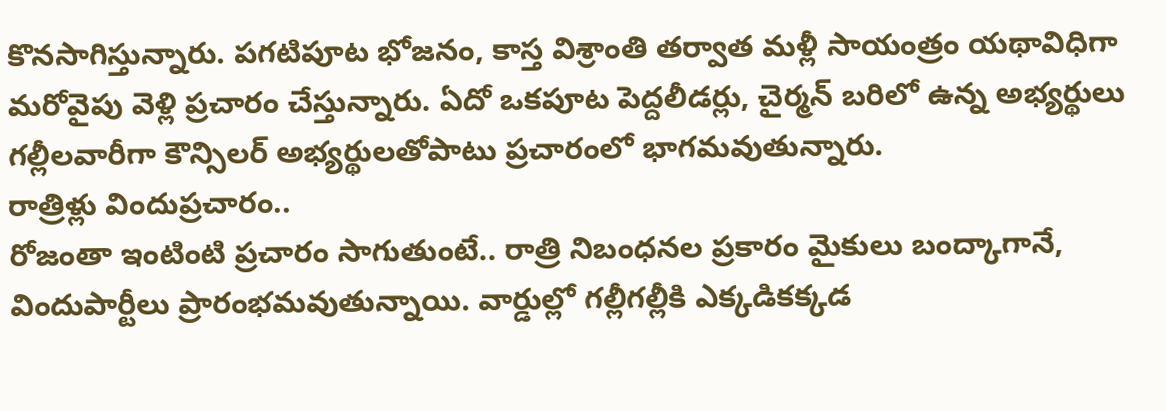కొనసాగిస్తున్నారు. పగటిపూట భోజనం, కాస్త విశ్రాంతి తర్వాత మళ్లీ సాయంత్రం యథావిధిగా మరోవైపు వెళ్లి ప్రచారం చేస్తున్నారు. ఏదో ఒకపూట పెద్దలీడర్లు, చైర్మన్ బరిలో ఉన్న అభ్యర్థులు గల్లీలవారీగా కౌన్సిలర్ అభ్యర్థులతోపాటు ప్రచారంలో భాగమవుతున్నారు.
రాత్రిళ్లు విందుప్రచారం..
రోజంతా ఇంటింటి ప్రచారం సాగుతుంటే.. రాత్రి నిబంధనల ప్రకారం మైకులు బంద్కాగానే, విందుపార్టీలు ప్రారంభమవుతున్నాయి. వార్డుల్లో గల్లీగల్లీకి ఎక్కడికక్కడ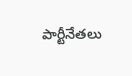పార్టీనేతలు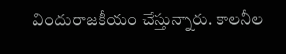విందురాజకీయం చేస్తున్నారు. కాలనీల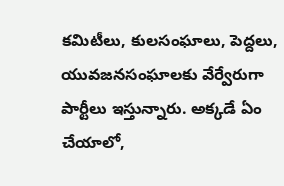కమిటీలు, కులసంఘాలు, పెద్దలు, యువజనసంఘాలకు వేర్వేరుగా పార్టీలు ఇస్తున్నారు. అక్కడే ఏం చేయాలో,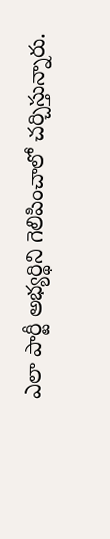ఎలా పార్టీ అభ్యర్థిని గెలిపించాలో చర్చిస్తున్నారు.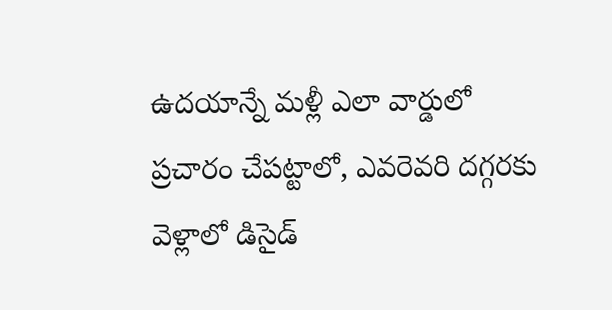ఉదయాన్నే మళ్లీ ఎలా వార్డులో ప్రచారం చేపట్టాలో, ఎవరెవరి దగ్గరకు వెళ్లాలో డిసైడ్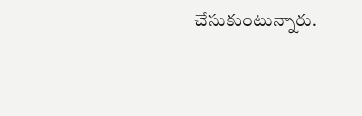చేసుకుంటున్నారు.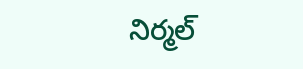నిర్మల్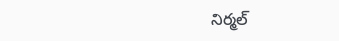నిర్మల్